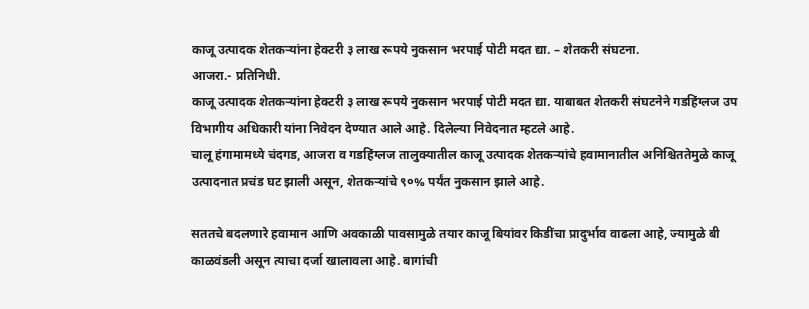काजू उत्पादक शेतकऱ्यांना हेक्टरी ३ लाख रूपये नुकसान भरपाई पोटी मदत द्या. – शेतकरी संघटना.
आजरा.- प्रतिनिधी.
काजू उत्पादक शेतकऱ्यांना हेक्टरी ३ लाख रूपये नुकसान भरपाई पोटी मदत द्या. याबाबत शेतकरी संघटनेने गडहिंग्लज उप विभागीय अधिकारी यांना निवेदन देण्यात आले आहे. दिलेल्या निवेदनात म्हटले आहे.
चालू हंगामामध्ये चंदगड, आजरा व गडहिंग्लज तालुक्यातील काजू उत्पादक शेतकऱ्यांचे हवामानातील अनिश्चिततेमुळे काजू उत्पादनात प्रचंड घट झाली असून, शेतकऱ्यांचे ९०% पर्यंत नुकसान झाले आहे.

सततचे बदलणारे हवामान आणि अवकाळी पावसामुळे तयार काजू बियांवर किडींचा प्रादुर्भाव वाढला आहे, ज्यामुळे बी काळवंडली असून त्याचा दर्जा खालावला आहे. बागांची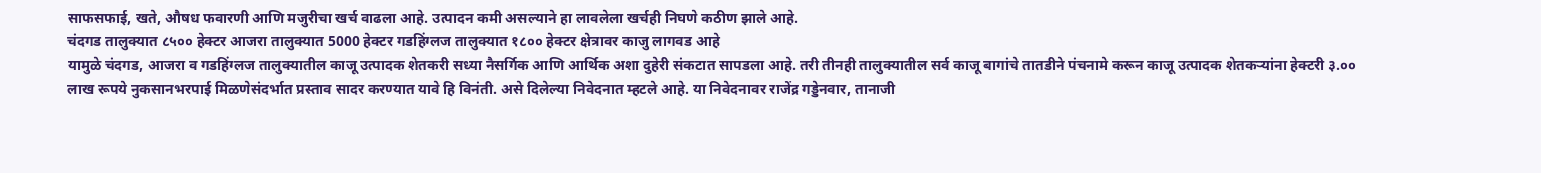साफसफाई, खते, औषध फवारणी आणि मजुरीचा खर्च वाढला आहे. उत्पादन कमी असल्याने हा लावलेला खर्चही निघणे कठीण झाले आहे.
चंदगड तालुक्यात ८५०० हेक्टर आजरा तालुक्यात 5000 हेक्टर गडहिंग्लज तालुक्यात १८०० हेक्टर क्षेत्रावर काजु लागवड आहे
यामुळे चंदगड, आजरा व गडहिंग्लज तालुक्यातील काजू उत्पादक शेतकरी सध्या नैसर्गिक आणि आर्थिक अशा दुहेरी संकटात सापडला आहे. तरी तीनही तालुक्यातील सर्व काजू बागांचे तातडीने पंचनामे करून काजू उत्पादक शेतकऱ्यांना हेक्टरी ३.०० लाख रूपये नुकसानभरपाई मिळणेसंदर्भात प्रस्ताव सादर करण्यात यावे हि विनंती. असे दिलेल्या निवेदनात म्हटले आहे. या निवेदनावर राजेंद्र गड्डेनवार, तानाजी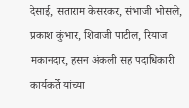देसाई, सताराम केसरकर, संभाजी भोसले, प्रकाश कुंभार, शिवाजी पाटील, रियाज मकानदार, हसन अंकली सह पदाधिकारी कार्यकर्ते यांच्या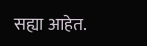सह्या आहेत.